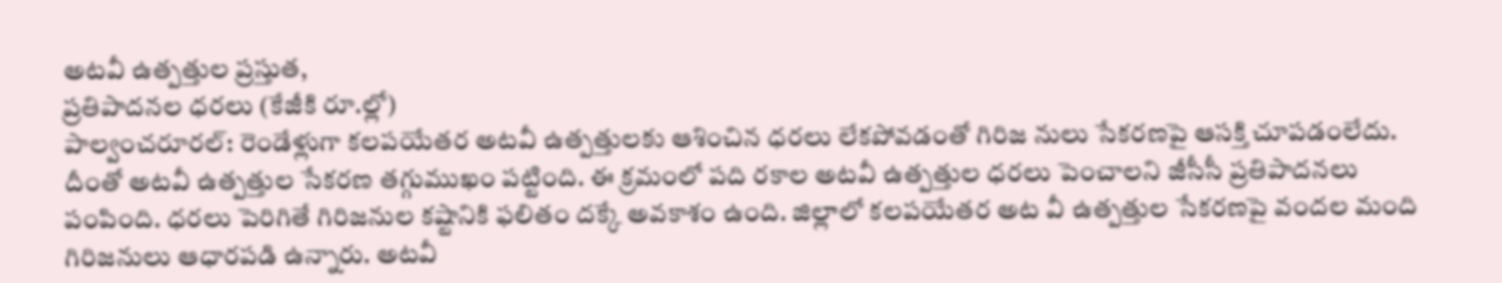అటవీ ఉత్పత్తుల ప్రస్తుత,
ప్రతిపాదనల ధరలు (కేజీకి రూ.ల్లో)
పాల్వంచరూరల్: రెండేళ్లుగా కలపయేతర అటవీ ఉత్పత్తులకు ఆశించిన ధరలు లేకపోవడంతో గిరిజ నులు సేకరణపై ఆసక్తి చూపడంలేదు. దీంతో అటవీ ఉత్పత్తుల సేకరణ తగ్గుముఖం పట్టింది. ఈ క్రమంలో పది రకాల అటవీ ఉత్పత్తుల ధరలు పెంచాలని జీసీసీ ప్రతిపాదనలు పంపింది. ధరలు పెరిగితే గిరిజనుల కష్టానికి ఫలితం దక్కే అవకాశం ఉంది. జిల్లాలో కలపయేతర అట వీ ఉత్పత్తుల సేకరణపై వందల మంది గిరిజనులు ఆధారపడి ఉన్నారు. అటవీ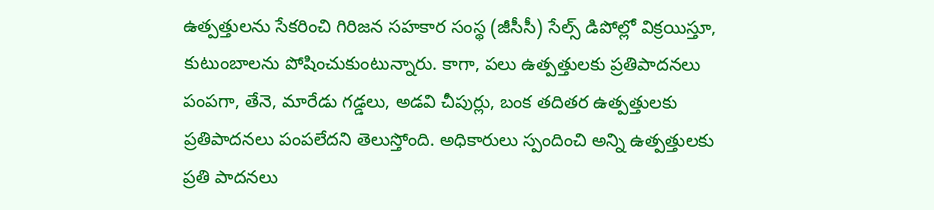ఉత్పత్తులను సేకరించి గిరిజన సహకార సంస్థ (జీసీసీ) సేల్స్ డిపోల్లో విక్రయిస్తూ, కుటుంబాలను పోషించుకుంటున్నారు. కాగా, పలు ఉత్పత్తులకు ప్రతిపాదనలు పంపగా, తేనె, మారేడు గడ్డలు, అడవి చీపుర్లు, బంక తదితర ఉత్పత్తులకు ప్రతిపాదనలు పంపలేదని తెలుస్తోంది. అధికారులు స్పందించి అన్ని ఉత్పత్తులకు ప్రతి పాదనలు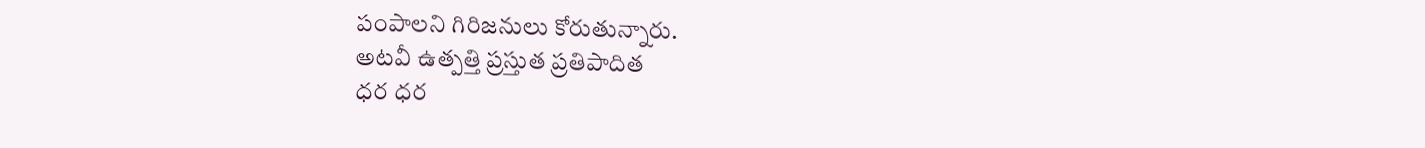పంపాలని గిరిజనులు కోరుతున్నారు.
అటవీ ఉత్పత్తి ప్రస్తుత ప్రతిపాదిత
ధర ధర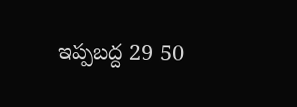ఇప్పబద్ద 29 50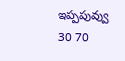ఇప్పపువ్వు 30 70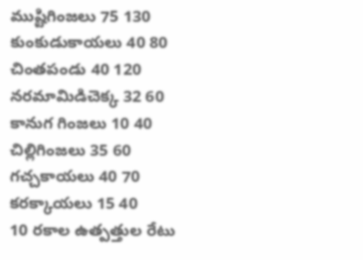ముష్టిగింజలు 75 130
కుంకుడుకాయలు 40 80
చింతపండు 40 120
నరమామిడిచెక్క 32 60
కానుగ గింజలు 10 40
చిల్లిగింజలు 35 60
గచ్చకాయలు 40 70
కరక్కాయలు 15 40
10 రకాల ఉత్పత్తుల రేటు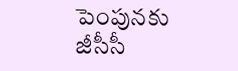పెంపునకు
జీసీసీ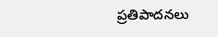ప్రతిపాదనలు